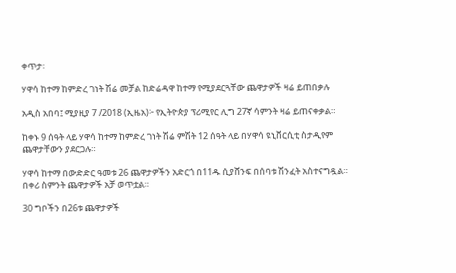ቀጥታ፡

ሃዋሳ ከተማ ከምድረ ገነት ሽሬ መቻል ከድሬዳዋ ከተማ የሚያደርጓቸው ጨዋታዎች ዛሬ ይጠበቃሉ

አዲስ አበባ፤ ሚያዚያ 7 /2018 (ኢዜአ)፦ የኢትዮጵያ ፕሪሚየር ሊግ 27ኛ ሳምንት ዛሬ ይጠናቀቃል።

ከቀኑ 9 ሰዓት ላይ ሃዋሳ ከተማ ከምድረ ገነት ሽሬ ምሽት 12 ሰዓት ላይ በሃዋሳ ዩኒቨርሲቲ ስታዲየም ጨዋታቸውን ያደርጋሉ።

ሃዋሳ ከተማ በውድድር ዓመቱ 26 ጨዋታዎችን አድርጎ በ11ዱ ሲያሸንፍ በሰባቱ ሽንፈት አስተናግዷል። በቀሪ ስምንት ጨዋታዎች አቻ ወጥቷል።

30 ግቦችን በ26ቱ ጨዋታዎች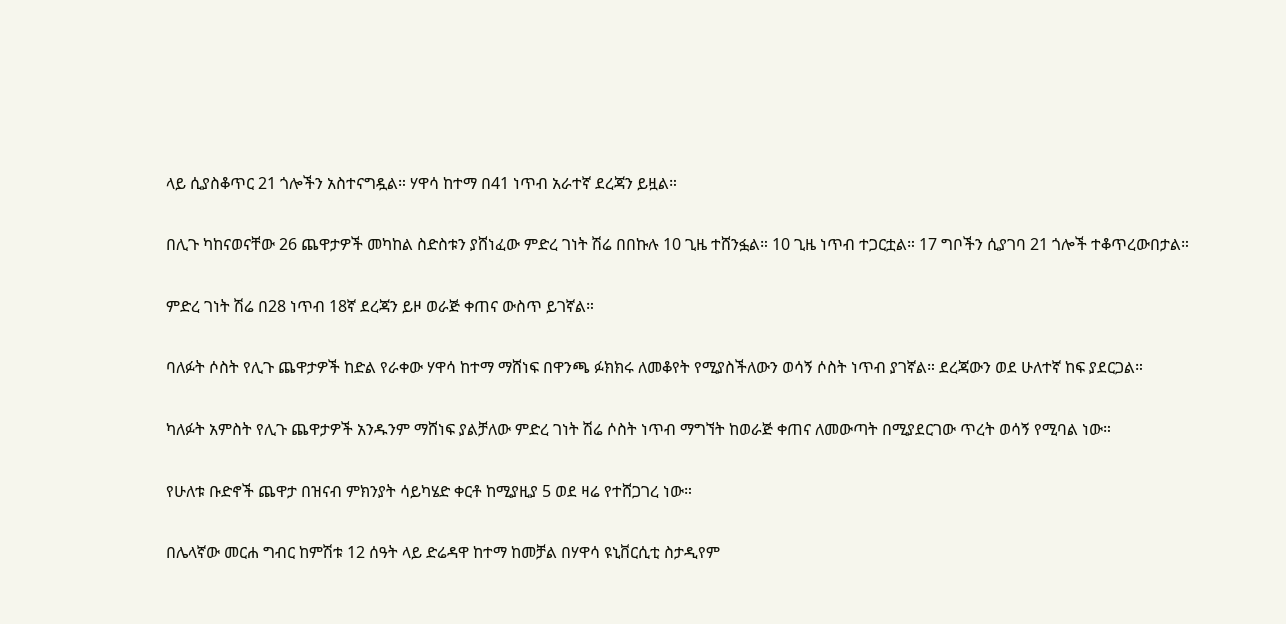ላይ ሲያስቆጥር 21 ጎሎችን አስተናግዷል። ሃዋሳ ከተማ በ41 ነጥብ አራተኛ ደረጃን ይዟል።

በሊጉ ካከናወናቸው 26 ጨዋታዎች መካከል ስድስቱን ያሸነፈው ምድረ ገነት ሽሬ በበኩሉ 10 ጊዜ ተሸንፏል። 10 ጊዜ ነጥብ ተጋርቷል። 17 ግቦችን ሲያገባ 21 ጎሎች ተቆጥረውበታል።

ምድረ ገነት ሽሬ በ28 ነጥብ 18ኛ ደረጃን ይዞ ወራጅ ቀጠና ውስጥ ይገኛል።

ባለፉት ሶስት የሊጉ ጨዋታዎች ከድል የራቀው ሃዋሳ ከተማ ማሸነፍ በዋንጫ ፉክክሩ ለመቆየት የሚያስችለውን ወሳኝ ሶስት ነጥብ ያገኛል። ደረጃውን ወደ ሁለተኛ ከፍ ያደርጋል።

ካለፉት አምስት የሊጉ ጨዋታዎች አንዱንም ማሸነፍ ያልቻለው ምድረ ገነት ሽሬ ሶስት ነጥብ ማግኘት ከወራጅ ቀጠና ለመውጣት በሚያደርገው ጥረት ወሳኝ የሚባል ነው።

የሁለቱ ቡድኖች ጨዋታ በዝናብ ምክንያት ሳይካሄድ ቀርቶ ከሚያዚያ 5 ወደ ዛሬ የተሸጋገረ ነው።

በሌላኛው መርሐ ግብር ከምሽቱ 12 ሰዓት ላይ ድሬዳዋ ከተማ ከመቻል በሃዋሳ ዩኒቨርሲቲ ስታዲየም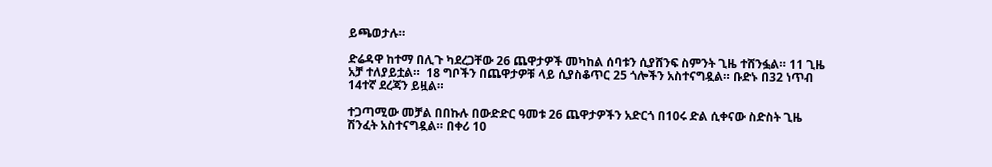ይጫወታሉ።

ድሬዳዋ ከተማ በሊጉ ካደረጋቸው 26 ጨዋታዎች መካከል ሰባቱን ሲያሸንፍ ስምንት ጊዜ ተሸንፏል። 11 ጊዜ አቻ ተለያይቷል።  18 ግቦችን በጨዋታዎቹ ላይ ሲያስቆጥር 25 ጎሎችን አስተናግዷል። ቡድኑ በ32 ነጥብ 14ተኛ ደረጃን ይዟል።

ተጋጣሚው መቻል በበኩሉ በውድድር ዓመቱ 26 ጨዋታዎችን አድርጎ በ10ሩ ድል ሲቀናው ስድስት ጊዜ ሽንፈት አስተናግዷል። በቀሪ 10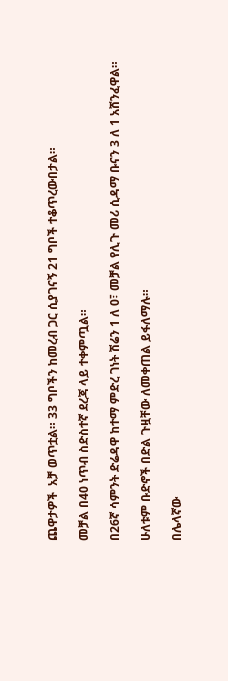ጨዋታዎች  አቻ ወጥቷል። 33 ግቦችን ከመረብ ጋር ሲያገናኝ 21 ግቦች ተቆጥረውበታል።

መቻል በ40 ነጥብ ስድስተኛ ደረጃ ላይ ተቀምጧል።

በ26ኛ ሳምንት ድሬዳዋ ከተማ ምድረ ገነት ሽሬን 1 ለ 0፣ መቻል የሊጉ መሪ ሲዳማ ቡናን 3 ለ 1 አሸንፈዋል።

ሁለቱም ቡድኖች በድል ጉዟቸው ለመቀጠል ይፋለማሉ።

በሌላኛው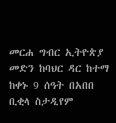መርሐ ግብር ኢትዮጵያ መድን ከባህር ዳር ከተማ ከቀኑ 9 ሰዓት በአበበ ቢቂላ ስታዲየም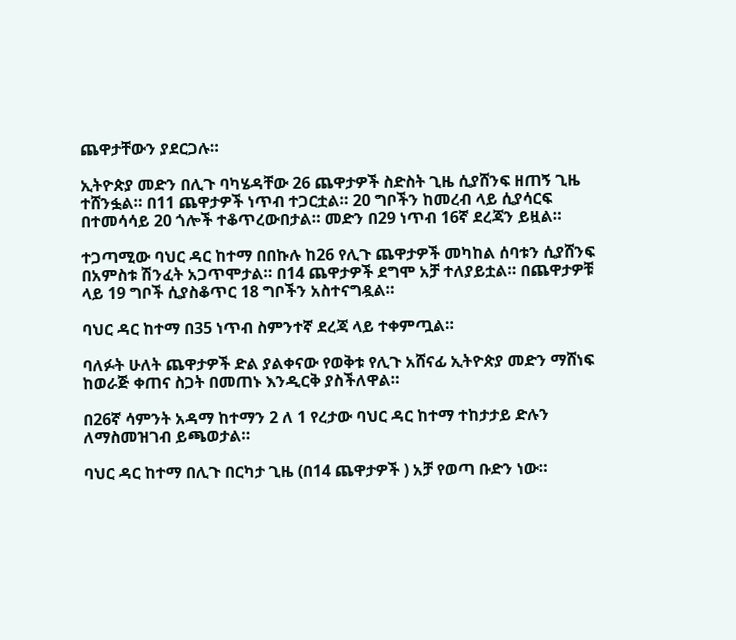ጨዋታቸውን ያደርጋሉ።

ኢትዮጵያ መድን በሊጉ ባካሄዳቸው 26 ጨዋታዎች ስድስት ጊዜ ሲያሸንፍ ዘጠኝ ጊዜ ተሸንፏል። በ11 ጨዋታዎች ነጥብ ተጋርቷል። 20 ግቦችን ከመረብ ላይ ሲያሳርፍ በተመሳሳይ 20 ጎሎች ተቆጥረውበታል። መድን በ29 ነጥብ 16ኛ ደረጃን ይዟል።

ተጋጣሚው ባህር ዳር ከተማ በበኩሉ ከ26 የሊጉ ጨዋታዎች መካከል ሰባቱን ሲያሸንፍ በአምስቱ ሽንፈት አጋጥሞታል። በ14 ጨዋታዎች ደግሞ አቻ ተለያይቷል። በጨዋታዎቹ ላይ 19 ግቦች ሲያስቆጥር 18 ግቦችን አስተናግዷል።

ባህር ዳር ከተማ በ35 ነጥብ ስምንተኛ ደረጃ ላይ ተቀምጧል።

ባለፉት ሁለት ጨዋታዎች ድል ያልቀናው የወቅቱ የሊጉ አሸናፊ ኢትዮጵያ መድን ማሸነፍ ከወራጅ ቀጠና ስጋት በመጠኑ እንዲርቅ ያስችለዋል።

በ26ኛ ሳምንት አዳማ ከተማን 2 ለ 1 የረታው ባህር ዳር ከተማ ተከታታይ ድሉን ለማስመዝገብ ይጫወታል።

ባህር ዳር ከተማ በሊጉ በርካታ ጊዜ (በ14 ጨዋታዎች ) አቻ የወጣ ቡድን ነው።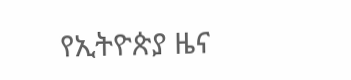የኢትዮጵያ ዜና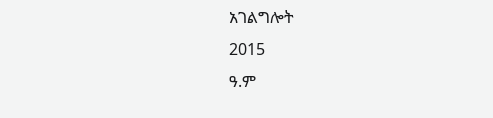አገልግሎት
2015
ዓ.ም